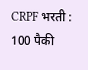CRPF भरती : 100 पैकी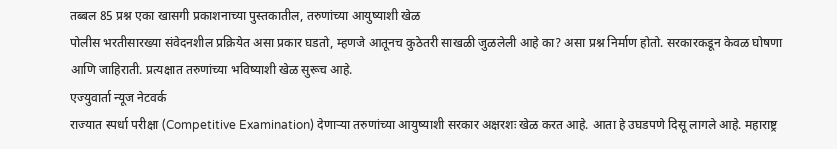तब्बल 85 प्रश्न एका खासगी प्रकाशनाच्या पुस्तकातील, तरुणांच्या आयुष्याशी खेळ
पोलीस भरतीसारख्या संवेदनशील प्रक्रियेत असा प्रकार घडतो, म्हणजे आतूनच कुठेतरी साखळी जुळलेली आहे का? असा प्रश्न निर्माण होतो. सरकारकडून केवळ घोषणा आणि जाहिराती. प्रत्यक्षात तरुणांच्या भविष्याशी खेळ सुरूच आहे.
एज्युवार्ता न्यूज नेटवर्क
राज्यात स्पर्धा परीक्षा (Competitive Examination) देणाऱ्या तरुणांच्या आयुष्याशी सरकार अक्षरशः खेळ करत आहे. आता हे उघडपणे दिसू लागले आहे. महाराष्ट्र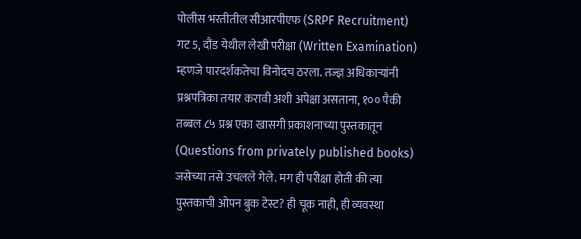पोलीस भरतीतील सीआरपीएफ (SRPF Recruitment) गट 5, दौंड येथील लेखी परीक्षा (Written Examination) म्हणजे पारदर्शकतेचा विनोदच ठरला. तज्ज्ञ अधिकाऱ्यांनी प्रश्नपत्रिका तयार करावी अशी अपेक्षा असताना, १०० पैकी तब्बल ८५ प्रश्न एका खासगी प्रकाशनाच्या पुस्तकातून (Questions from privately published books) जसेच्या तसे उचलले गेले. मग ही परीक्षा होती की त्या पुस्तकाची ओपन बुक टेस्ट? ही चूक नाही, ही व्यवस्था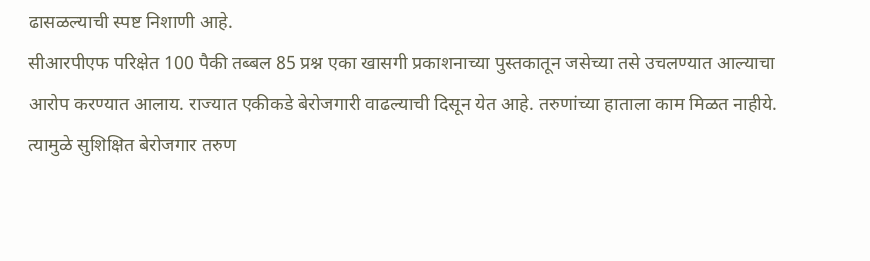ढासळल्याची स्पष्ट निशाणी आहे.
सीआरपीएफ परिक्षेत 100 पैकी तब्बल 85 प्रश्न एका खासगी प्रकाशनाच्या पुस्तकातून जसेच्या तसे उचलण्यात आल्याचा आरोप करण्यात आलाय. राज्यात एकीकडे बेरोजगारी वाढल्याची दिसून येत आहे. तरुणांच्या हाताला काम मिळत नाहीये. त्यामुळे सुशिक्षित बेरोजगार तरुण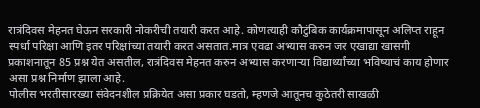रात्रंदिवस मेहनत घेऊन सरकारी नोकरीची तयारी करत आहे. कोणत्याही कौटुंबिक कार्यक्रमापासून अलिप्त राहून स्पर्धा परिक्षा आणि इतर परिक्षांच्या तयारी करत असतात.मात्र एवढा अभ्यास करुन जर एखाद्या खासगी प्रकाशनातून 85 प्रश्न येत असतील, रात्रंदिवस मेहनत करुन अभ्यास करणाऱ्या विद्यार्थ्यांच्या भविष्याचं काय होणार असा प्रश्न निर्माण झाला आहे.
पोलीस भरतीसारख्या संवेदनशील प्रक्रियेत असा प्रकार घडतो, म्हणजे आतूनच कुठेतरी साखळी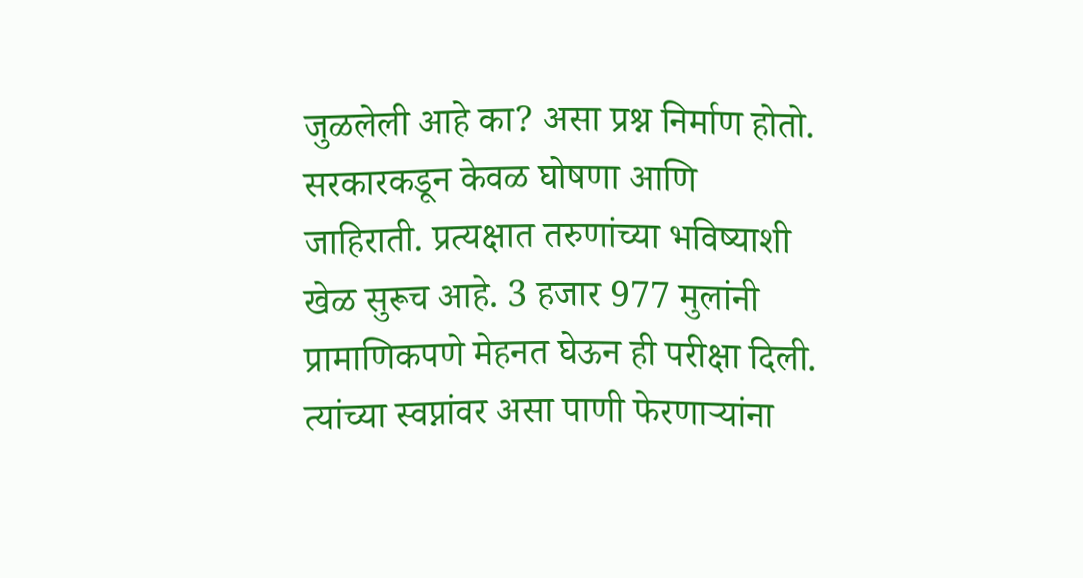जुळलेली आहे का? असा प्रश्न निर्माण होतो. सरकारकडून केवळ घोषणा आणि जाहिराती. प्रत्यक्षात तरुणांच्या भविष्याशी खेळ सुरूच आहे. 3 हजार 977 मुलांनी प्रामाणिकपणे मेहनत घेऊन ही परीक्षा दिली. त्यांच्या स्वप्नांवर असा पाणी फेरणाऱ्यांना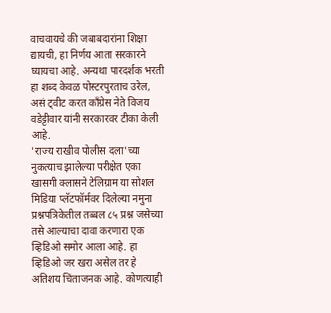वाचवायचे की जबाबदारांना शिक्षा द्यायची, हा निर्णय आता सरकारने घ्यायचा आहे. अन्यथा पारदर्शक भरती हा शब्द केवळ पोस्टरपुरताच उरेल, असं ट्वीट करत काँग्रेस नेते विजय वडेट्टीवार यांनी सरकारवर टीका केली आहे.
'राज्य राखीव पोलीस दला'च्या नुकत्याच झालेल्या परीक्षेत एका खासगी क्लासने टेलिग्राम या सोशल मिडिया प्लॅटफॉर्मवर दिलेल्या नमुना प्रश्नपत्रिकेतील तब्बल ८५ प्रश्न जसेच्या तसे आल्याचा दावा करणारा एक व्हिडिओ समोर आला आहे. हा व्हिडिओ जर खरा असेल तर हे अतिशय चिंताजनक आहे. कोणत्याही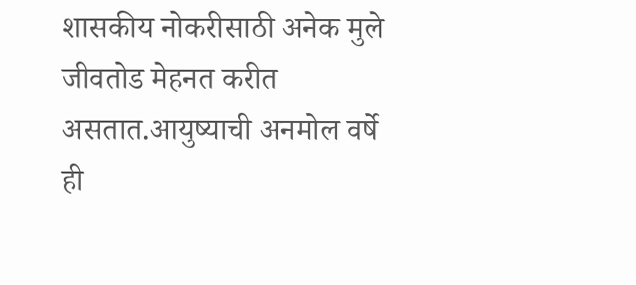शासकीय नोकरीसाठी अनेक मुले जीवतोड मेहनत करीत असतात.आयुष्याची अनमोल वर्षे ही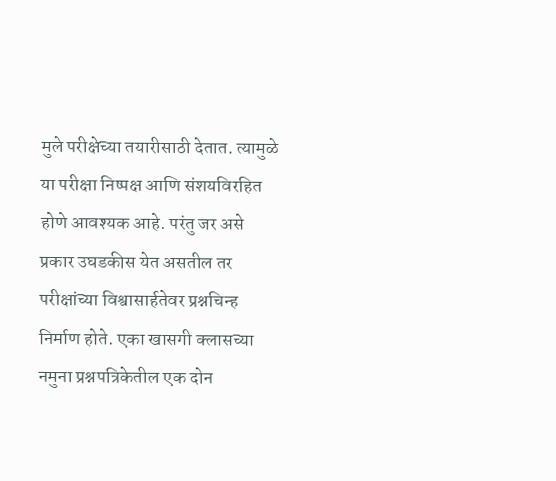मुले परीक्षेच्या तयारीसाठी देतात. त्यामुळे या परीक्षा निष्पक्ष आणि संशयविरहित होणे आवश्यक आहे. परंतु जर असे प्रकार उघडकीस येत असतील तर परीक्षांच्या विश्वासार्हतेवर प्रश्नचिन्ह निर्माण होते. एका खासगी क्लासच्या नमुना प्रश्नपत्रिकेतील एक दोन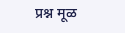प्रश्न मूळ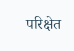परिक्षेत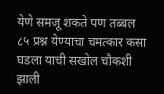येणे समजू शकते पण तब्बल ८५ प्रश्न येण्याचा चमत्कार कसा घडला याची सखोल चौकशी झाली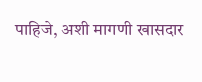पाहिजे, अशी मागणी खासदार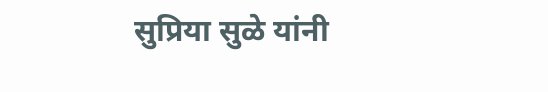सुप्रिया सुळे यांनी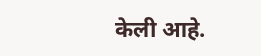केली आहे.